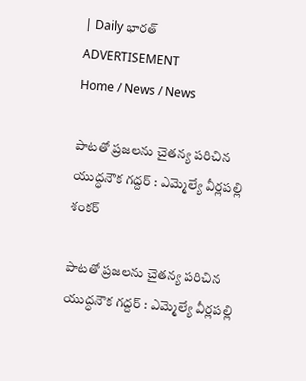| Daily భారత్
ADVERTISEMENT
Home / News / News

పాటతో ప్రజలను చైతన్య పరిచిన యుద్ధనౌక గద్దర్ : ఎమ్మెల్యే వీర్లపల్లి శంకర్

పాటతో ప్రజలను చైతన్య పరిచిన యుద్ధనౌక గద్దర్ : ఎమ్మెల్యే వీర్లపల్లి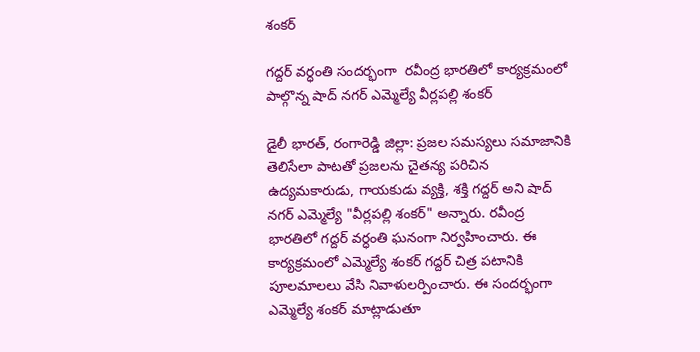శంకర్

గద్దర్ వర్ధంతి సందర్భంగా  రవీంద్ర భారతిలో కార్యక్రమంలో పాల్గొన్న షాద్ నగర్ ఎమ్మెల్యే వీర్లపల్లి శంకర్

డైలీ భారత్, రంగారెడ్డి జిల్లా: ప్రజల సమస్యలు సమాజానికి తెలిసేలా పాటతో ప్రజలను చైతన్య పరిచిన ఉద్యమకారుడు, గాయకుడు వ్యక్తి, శక్తి గద్దర్ అని షాద్ నగర్ ఎమ్మెల్యే "వీర్లపల్లి శంకర్" అన్నారు. రవీంద్ర భారతిలో గద్దర్ వర్ధంతి ఘనంగా నిర్వహించారు. ఈ కార్యక్రమంలో ఎమ్మెల్యే శంకర్ గద్దర్ చిత్ర పటానికి పూలమాలలు వేసి నివాళులర్పించారు. ఈ సందర్భంగా ఎమ్మెల్యే శంకర్ మాట్లాడుతూ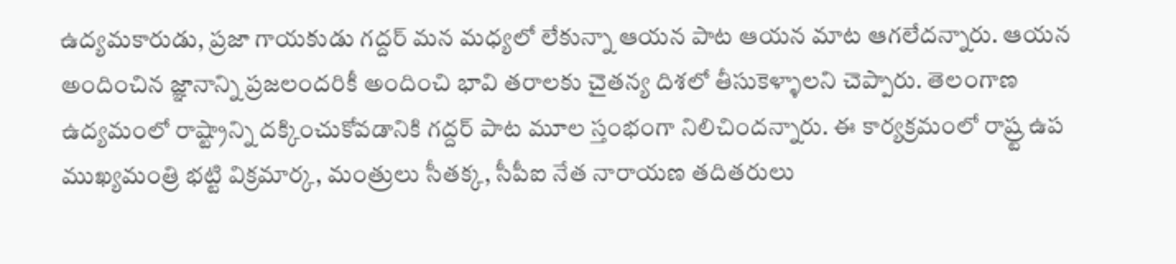ఉద్యమకారుడు, ప్రజా గాయకుడు గద్దర్ మన మధ్యలో లేకున్నా ఆయన పాట ఆయన మాట ఆగలేదన్నారు. ఆయన అందించిన జ్ఞానాన్ని ప్రజలందరికీ అందించి భావి తరాలకు చైతన్య దిశలో తీసుకెళ్ళాలని చెప్పారు. తెలంగాణ ఉద్యమంలో రాష్ట్రాన్ని దక్కించుకోవడానికి గద్దర్ పాట మూల స్తంభంగా నిలిచిందన్నారు. ఈ కార్యక్రమంలో రాష్ర్ట ఉప ముఖ్యమంత్రి భట్టి విక్రమార్క, మంత్రులు సీతక్క, సీపీఐ నేత నారాయణ తదితరులు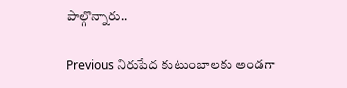పాల్గొన్నారు..

Previous నిరుపేద కుటుంబాలకు అండగా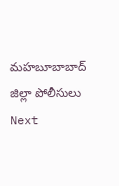మహబూబాబాద్ జిల్లా పోలీసులు
Next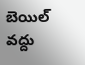బెయిల్ వద్దు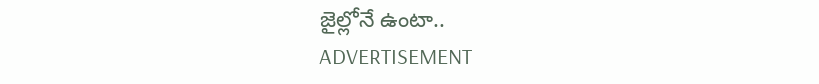జైల్లోనే ఉంటా..
ADVERTISEMENT